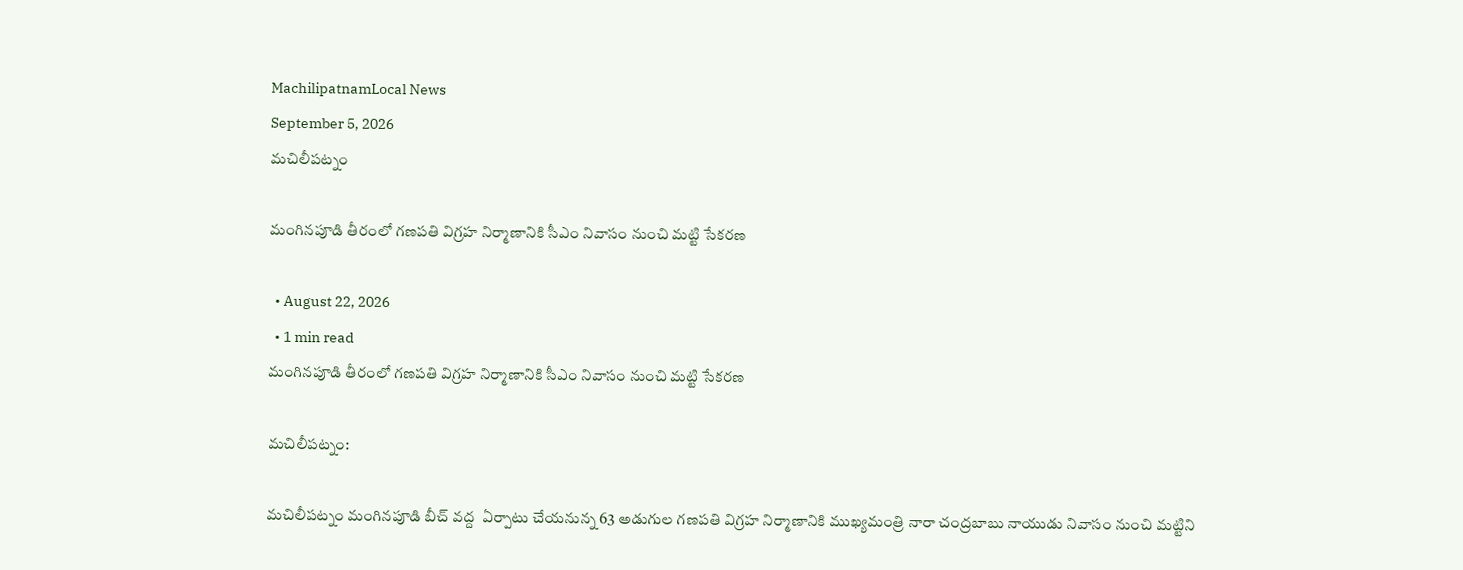MachilipatnamLocal News
September 5, 2026
మచిలీపట్నం

మంగినపూడి తీరంలో గణపతి విగ్రహ నిర్మాణానికి సీఎం నివాసం నుంచి మట్టి సేకరణ

  • August 22, 2026
  • 1 min read
మంగినపూడి తీరంలో గణపతి విగ్రహ నిర్మాణానికి సీఎం నివాసం నుంచి మట్టి సేకరణ

మచిలీపట్నం:

మచిలీపట్నం మంగినపూడి బీచ్‌ వద్ద  ఏర్పాటు చేయనున్న 63 అడుగుల గణపతి విగ్రహ నిర్మాణానికి ముఖ్యమంత్రి నారా చంద్రబాబు నాయుడు నివాసం నుంచి మట్టిని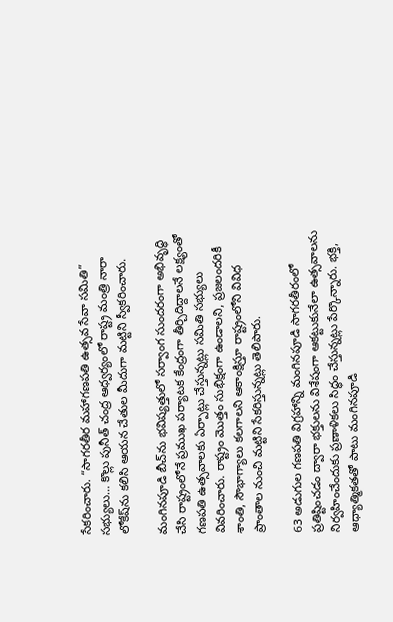సేకరించారు. “సాగరతీర మహాగణపతి ఉత్సవ సేవా సమితి” సభ్యులు… కొల్లు పునీత్‌ చంద్ర ఆధ్వర్యంలో రాష్ట్ర మంత్రి నారా లోకేష్‌ను కలిసి ఆయన చేతుల మీదుగా మట్టిని స్వీకరించారు.

మంగినపూడి బీచ్‌ను భవిష్యత్తులో సర్వాంగ సుందరంగా అభివృద్ధి చేసి రాష్ట్రంలోనే ప్రముఖ పర్యాటక కేంద్రంగా తీర్చిదిద్దాలనే లక్ష్యంతో గణపతి ఉత్సవాలకు ఏర్పాట్లు చేస్తున్నట్లు సమితి సభ్యులు వివరించారు. రాష్ట్రం మొత్తం సుభిక్షంగా ఉండాలని, ప్రజలందరికీ శాంతి, సౌభాగ్యాలు కలగాలని ఆకాంక్షిస్తూ రాష్ట్రంలోని వివిధ ప్రాంతాల నుంచి మట్టిని సేకరిస్తున్నట్లు తెలిపారు.

63 అడుగుల గణపతి విగ్రహాన్ని మంగినపూడి సాగరతీరంలో ప్రతిష్టించడం ద్వారా భక్తులను విశేషంగా ఆకట్టుకునేలా ఉత్సవాలను నిర్వహించేందుకు ప్రణాళికలు సిద్ధం చేస్తున్నట్లు పేర్కొన్నారు. భక్తి, ఆధ్యాత్మికతతో పాటు మంగినపూడి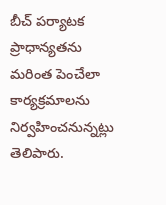బీచ్‌ పర్యాటక ప్రాధాన్యతను మరింత పెంచేలా కార్యక్రమాలను నిర్వహించనున్నట్లు తెలిపారు.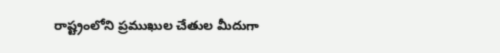రాష్ట్రంలోని ప్రముఖుల చేతుల మీదుగా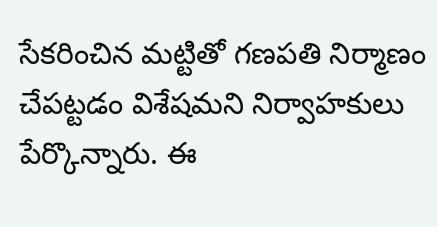సేకరించిన మట్టితో గణపతి నిర్మాణం చేపట్టడం విశేషమని నిర్వాహకులు పేర్కొన్నారు. ఈ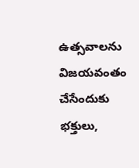ఉత్సవాలను విజయవంతం చేసేందుకు భక్తులు,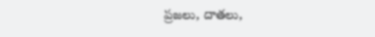ప్రజలు, దాతలు,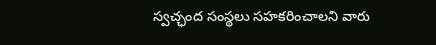స్వచ్ఛంద సంస్థలు సహకరించాలని వారు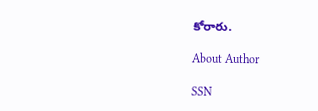కోరారు.

About Author

SSN